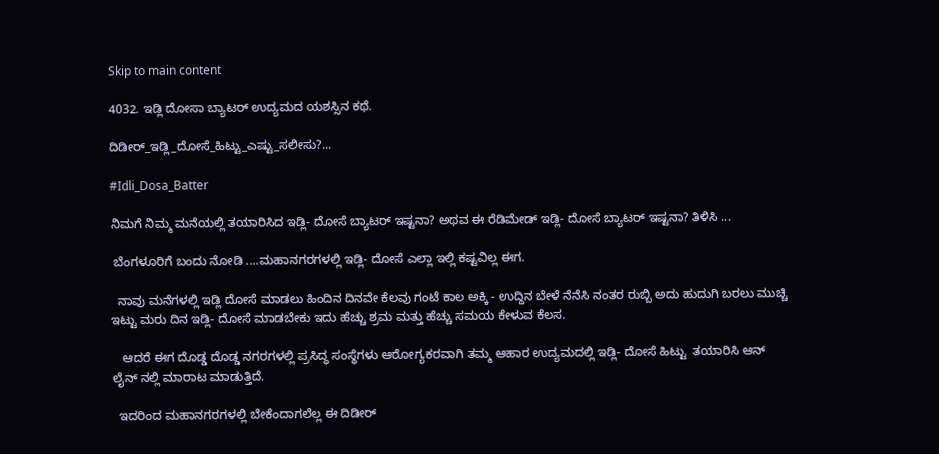Skip to main content

4032. ಇಡ್ಲಿ ದೋಸಾ ಬ್ಯಾಟರ್ ಉದ್ಯಮದ ಯಶಸ್ಸಿನ ಕಥೆ.

ದಿಡೀರ್_ಇಡ್ಲಿ_ದೋಸೆ_ಹಿಟ್ಟು_ಎಷ್ಟು_ಸಲೀಸು?...

#Idli_Dosa_Batter

ನಿಮಗೆ ನಿಮ್ಮ ಮನೆಯಲ್ಲಿ ತಯಾರಿಸಿದ ಇಡ್ಲಿ- ದೋಸೆ ಬ್ಯಾಟರ್ ಇಷ್ಟನಾ? ಅಥವ ಈ ರೆಡಿಮೇಡ್ ಇಡ್ಲಿ- ದೋಸೆ ಬ್ಯಾಟರ್ ಇಷ್ಟನಾ? ತಿಳಿಸಿ ...

 ಬೆಂಗಳೂರಿಗೆ ಬಂದು ನೋಡಿ ....ಮಹಾನಗರಗಳಲ್ಲಿ ಇಡ್ಲಿ- ದೋಸೆ ಎಲ್ಲಾ ಇಲ್ಲಿ ಕಷ್ಟವಿಲ್ಲ ಈಗ.

  ನಾವು ಮನೆಗಳಲ್ಲಿ ಇಡ್ಲಿ ದೋಸೆ ಮಾಡಲು ಹಿಂದಿನ ದಿನವೇ ಕೆಲವು ಗಂಟೆ ಕಾಲ ಅಕ್ಕಿ - ಉದ್ದಿನ ಬೇಳೆ ನೆನೆಸಿ ನಂತರ ರುಬ್ಬಿ ಅದು ಹುದುಗಿ ಬರಲು ಮುಚ್ಚಿ ಇಟ್ಟು ಮರು ದಿನ ಇಡ್ಲಿ- ದೋಸೆ ಮಾಡಬೇಕು ಇದು ಹೆಚ್ಚು ಶ್ರಮ ಮತ್ತು ಹೆಚ್ಚು ಸಮಯ ಕೇಳುವ ಕೆಲಸ.

   ಆದರೆ ಈಗ ದೊಡ್ಡ ದೊಡ್ಡ ನಗರಗಳಲ್ಲಿ ಪ್ರಸಿದ್ಧ ಸಂಸ್ಥೆಗಳು ಆರೋಗ್ಯಕರವಾಗಿ ತಮ್ಮ ಆಹಾರ ಉದ್ಯಮದಲ್ಲಿ ಇಡ್ಲಿ- ದೋಸೆ ಹಿಟ್ಟು  ತಯಾರಿಸಿ ಆನ್ ಲೈನ್ ನಲ್ಲಿ ಮಾರಾಟ ಮಾಡುತ್ತಿದೆ.

  ಇದರಿಂದ ಮಹಾನಗರಗಳಲ್ಲಿ ಬೇಕೆಂದಾಗಲೆಲ್ಲ ಈ ದಿಡೀರ್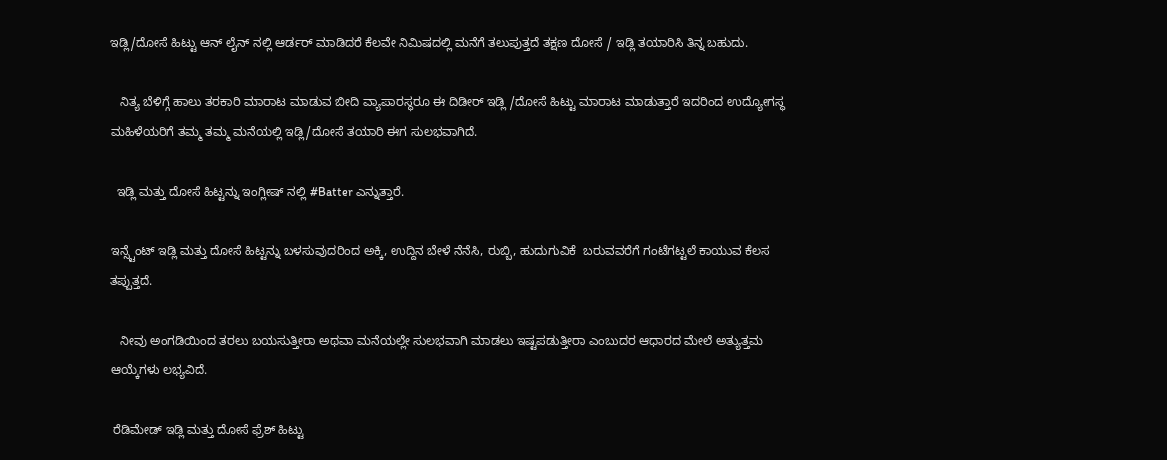ಇಡ್ಲಿ/ದೋಸೆ ಹಿಟ್ಟು ಆನ್ ಲೈನ್ ನಲ್ಲಿ ಆರ್ಡರ್ ಮಾಡಿದರೆ ಕೆಲವೇ ನಿಮಿಷದಲ್ಲಿ ಮನೆಗೆ ತಲುಪುತ್ತದೆ ತಕ್ಷಣ ದೋಸೆ / ಇಡ್ಲಿ ತಯಾರಿಸಿ ತಿನ್ನ ಬಹುದು.

   ನಿತ್ಯ ಬೆಳಿಗ್ಗೆ ಹಾಲು ತರಕಾರಿ ಮಾರಾಟ ಮಾಡುವ ಬೀದಿ ವ್ಯಾಪಾರಸ್ಥರೂ ಈ ದಿಡೀರ್ ಇಡ್ಲಿ /ದೋಸೆ ಹಿಟ್ಟು ಮಾರಾಟ ಮಾಡುತ್ತಾರೆ ಇದರಿಂದ ಉದ್ಯೋಗಸ್ಥ ಮಹಿಳೆಯರಿಗೆ ತಮ್ಮ ತಮ್ಮ ಮನೆಯಲ್ಲಿ ಇಡ್ಲಿ/ದೋಸೆ ತಯಾರಿ ಈಗ ಸುಲಭವಾಗಿದೆ.

  ಇಡ್ಲಿ ಮತ್ತು ದೋಸೆ ಹಿಟ್ಟನ್ನು ಇಂಗ್ಲೀಷ್ ನಲ್ಲಿ #Batter ಎನ್ನುತ್ತಾರೆ.

ಇನ್ಸ್ಟೆಂಟ್ ಇಡ್ಲಿ ಮತ್ತು ದೋಸೆ ಹಿಟ್ಟನ್ನು ಬಳಸುವುದರಿಂದ ಅಕ್ಕಿ, ಉದ್ದಿನ ಬೇಳೆ ನೆನೆಸಿ, ರುಬ್ಬಿ, ಹುದುಗುವಿಕೆ  ಬರುವವರೆಗೆ ಗಂಟೆಗಟ್ಟಲೆ ಕಾಯುವ ಕೆಲಸ ತಪ್ಪುತ್ತದೆ.

   ನೀವು ಅಂಗಡಿಯಿಂದ ತರಲು ಬಯಸುತ್ತೀರಾ ಅಥವಾ ಮನೆಯಲ್ಲೇ ಸುಲಭವಾಗಿ ಮಾಡಲು ಇಷ್ಟಪಡುತ್ತೀರಾ ಎಂಬುದರ ಆಧಾರದ ಮೇಲೆ ಅತ್ಯುತ್ತಮ ಆಯ್ಕೆಗಳು ಲಭ್ಯವಿದೆ.

 ರೆಡಿಮೇಡ್ ಇಡ್ಲಿ ಮತ್ತು ದೋಸೆ ಫ್ರೆಶ್ ಹಿಟ್ಟು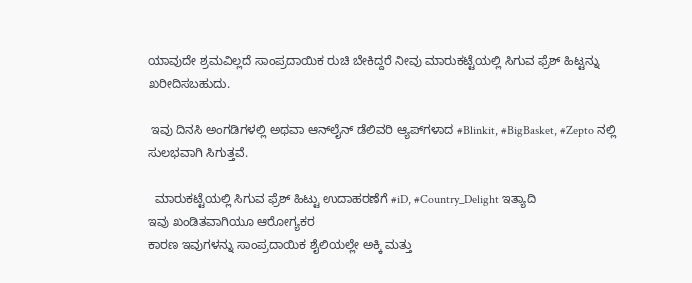ಯಾವುದೇ ಶ್ರಮವಿಲ್ಲದೆ ಸಾಂಪ್ರದಾಯಿಕ ರುಚಿ ಬೇಕಿದ್ದರೆ ನೀವು ಮಾರುಕಟ್ಟೆಯಲ್ಲಿ ಸಿಗುವ ಫ್ರೆಶ್ ಹಿಟ್ಟನ್ನು ಖರೀದಿಸಬಹುದು.

 ಇವು ದಿನಸಿ ಅಂಗಡಿಗಳಲ್ಲಿ ಅಥವಾ ಆನ್‌ಲೈನ್ ಡೆಲಿವರಿ ಆ್ಯಪ್‌ಗಳಾದ #Blinkit, #BigBasket, #Zepto ನಲ್ಲಿ ಸುಲಭವಾಗಿ ಸಿಗುತ್ತವೆ.

  ಮಾರುಕಟ್ಟೆಯಲ್ಲಿ ಸಿಗುವ ಫ್ರೆಶ್ ಹಿಟ್ಟು ಉದಾಹರಣೆಗೆ #iD, #Country_Delight ಇತ್ಯಾದಿ
ಇವು ಖಂಡಿತವಾಗಿಯೂ ಆರೋಗ್ಯಕರ
ಕಾರಣ ಇವುಗಳನ್ನು ಸಾಂಪ್ರದಾಯಿಕ ಶೈಲಿಯಲ್ಲೇ ಅಕ್ಕಿ ಮತ್ತು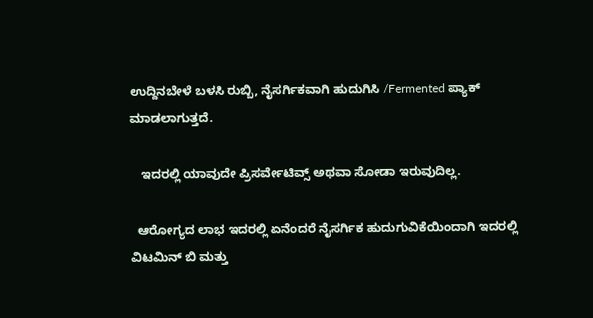ಉದ್ದಿನಬೇಳೆ ಬಳಸಿ ರುಬ್ಬಿ, ನೈಸರ್ಗಿಕವಾಗಿ ಹುದುಗಿಸಿ /Fermented ಪ್ಯಾಕ್ ಮಾಡಲಾಗುತ್ತದೆ.

   ಇದರಲ್ಲಿ ಯಾವುದೇ ಪ್ರಿಸರ್ವೇಟಿವ್ಸ್ ಅಥವಾ ಸೋಡಾ ಇರುವುದಿಲ್ಲ.

  ಆರೋಗ್ಯದ ಲಾಭ ಇದರಲ್ಲಿ ಏನೆಂದರೆ ನೈಸರ್ಗಿಕ ಹುದುಗುವಿಕೆಯಿಂದಾಗಿ ಇದರಲ್ಲಿ ವಿಟಮಿನ್ ಬಿ ಮತ್ತು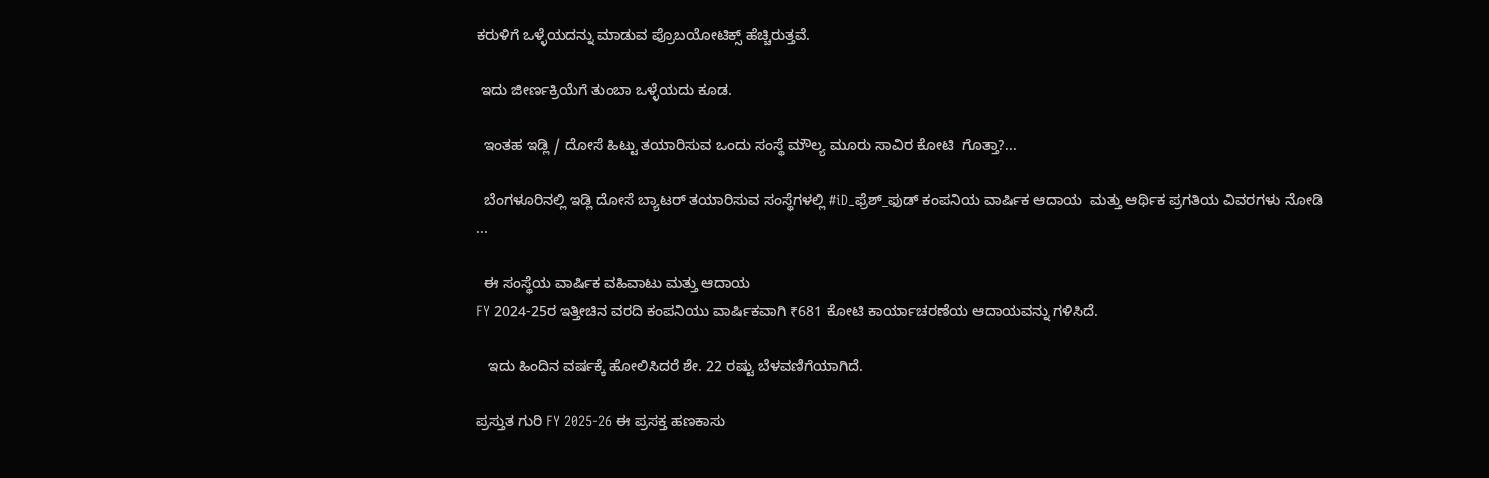ಕರುಳಿಗೆ ಒಳ್ಳೆಯದನ್ನು ಮಾಡುವ ಪ್ರೊಬಯೋಟಿಕ್ಸ್ ಹೆಚ್ಚಿರುತ್ತವೆ.

 ಇದು ಜೀರ್ಣಕ್ರಿಯೆಗೆ ತುಂಬಾ ಒಳ್ಳೆಯದು ಕೂಡ.

  ಇಂತಹ ಇಡ್ಲಿ / ದೋಸೆ ಹಿಟ್ಟು ತಯಾರಿಸುವ ಒಂದು ಸಂಸ್ಥೆ ಮೌಲ್ಯ ಮೂರು ಸಾವಿರ ಕೋಟಿ  ಗೊತ್ತಾ?...

  ಬೆಂಗಳೂರಿನಲ್ಲಿ ಇಡ್ಲಿ ದೋಸೆ ಬ್ಯಾಟರ್ ತಯಾರಿಸುವ ಸಂಸ್ಥೆಗಳಲ್ಲಿ #iD_ಫ್ರೆಶ್_ಫುಡ್ ಕಂಪನಿಯ ವಾರ್ಷಿಕ ಆದಾಯ  ಮತ್ತು ಆರ್ಥಿಕ ಪ್ರಗತಿಯ ವಿವರಗಳು ನೋಡಿ ...

  ಈ ಸಂಸ್ಥೆಯ ವಾರ್ಷಿಕ ವಹಿವಾಟು ಮತ್ತು ಆದಾಯ
FY 2024-25ರ ಇತ್ತೀಚಿನ ವರದಿ ಕಂಪನಿಯು ವಾರ್ಷಿಕವಾಗಿ ₹681 ಕೋಟಿ ಕಾರ್ಯಾಚರಣೆಯ ಆದಾಯವನ್ನು ಗಳಿಸಿದೆ.

   ಇದು ಹಿಂದಿನ ವರ್ಷಕ್ಕೆ ಹೋಲಿಸಿದರೆ ಶೇ. 22 ರಷ್ಟು ಬೆಳವಣಿಗೆಯಾಗಿದೆ.

ಪ್ರಸ್ತುತ ಗುರಿ FY 2025-26 ಈ ಪ್ರಸಕ್ತ ಹಣಕಾಸು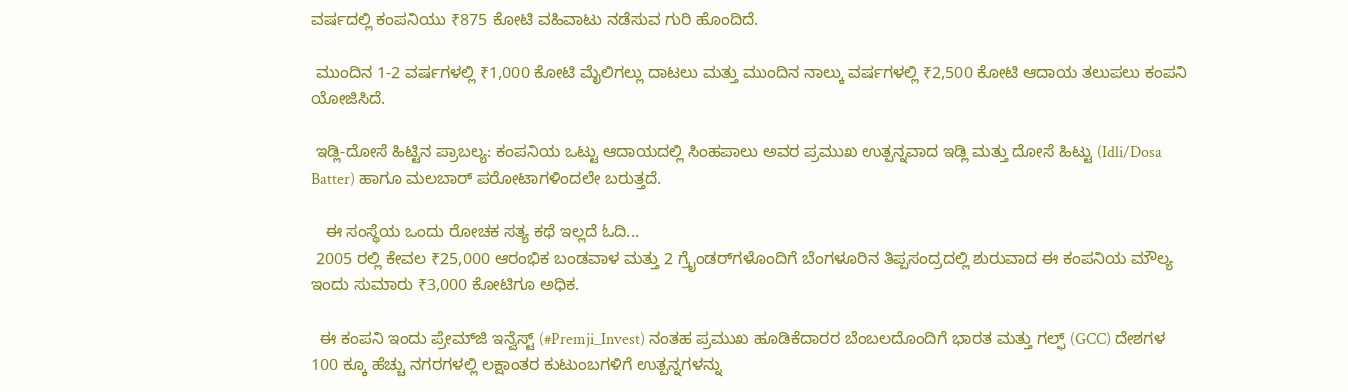ವರ್ಷದಲ್ಲಿ ಕಂಪನಿಯು ₹875 ಕೋಟಿ ವಹಿವಾಟು ನಡೆಸುವ ಗುರಿ ಹೊಂದಿದೆ.

 ಮುಂದಿನ 1-2 ವರ್ಷಗಳಲ್ಲಿ ₹1,000 ಕೋಟಿ ಮೈಲಿಗಲ್ಲು ದಾಟಲು ಮತ್ತು ಮುಂದಿನ ನಾಲ್ಕು ವರ್ಷಗಳಲ್ಲಿ ₹2,500 ಕೋಟಿ ಆದಾಯ ತಲುಪಲು ಕಂಪನಿ ಯೋಜಿಸಿದೆ.

 ಇಡ್ಲಿ-ದೋಸೆ ಹಿಟ್ಟಿನ ಪ್ರಾಬಲ್ಯ: ಕಂಪನಿಯ ಒಟ್ಟು ಆದಾಯದಲ್ಲಿ ಸಿಂಹಪಾಲು ಅವರ ಪ್ರಮುಖ ಉತ್ಪನ್ನವಾದ ಇಡ್ಲಿ ಮತ್ತು ದೋಸೆ ಹಿಟ್ಟು (Idli/Dosa Batter) ಹಾಗೂ ಮಲಬಾರ್ ಪರೋಟಾಗಳಿಂದಲೇ ಬರುತ್ತದೆ.

   ಈ ಸಂಸ್ಥೆಯ ಒಂದು ರೋಚಕ ಸತ್ಯ ಕಥೆ ಇಲ್ಲದೆ ಓದಿ...
 2005 ರಲ್ಲಿ ಕೇವಲ ₹25,000 ಆರಂಭಿಕ ಬಂಡವಾಳ ಮತ್ತು 2 ಗ್ರೈಂಡರ್‌ಗಳೊಂದಿಗೆ ಬೆಂಗಳೂರಿನ ತಿಪ್ಪಸಂದ್ರದಲ್ಲಿ ಶುರುವಾದ ಈ ಕಂಪನಿಯ ಮೌಲ್ಯ  ಇಂದು ಸುಮಾರು ₹3,000 ಕೋಟಿಗೂ ಅಧಿಕ.

  ಈ ಕಂಪನಿ ಇಂದು ಪ್ರೇಮ್‌ಜಿ ಇನ್ವೆಸ್ಟ್ (#Premji_Invest) ನಂತಹ ಪ್ರಮುಖ ಹೂಡಿಕೆದಾರರ ಬೆಂಬಲದೊಂದಿಗೆ ಭಾರತ ಮತ್ತು ಗಲ್ಫ್ (GCC) ದೇಶಗಳ 100 ಕ್ಕೂ ಹೆಚ್ಚು ನಗರಗಳಲ್ಲಿ ಲಕ್ಷಾಂತರ ಕುಟುಂಬಗಳಿಗೆ ಉತ್ಪನ್ನಗಳನ್ನು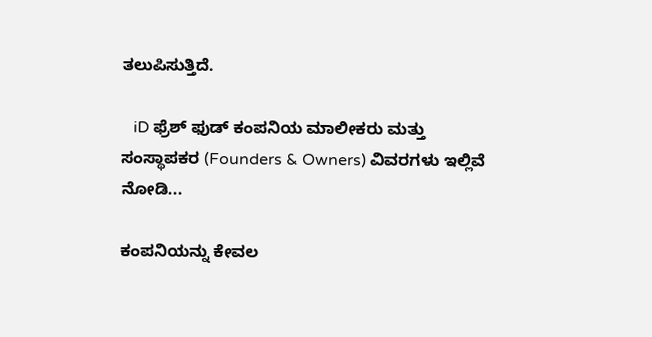ತಲುಪಿಸುತ್ತಿದೆ.

   iD ಫ್ರೆಶ್ ಫುಡ್ ಕಂಪನಿಯ ಮಾಲೀಕರು ಮತ್ತು ಸಂಸ್ಥಾಪಕರ (Founders & Owners) ವಿವರಗಳು ಇಲ್ಲಿವೆ ನೋಡಿ...

ಕಂಪನಿಯನ್ನು ಕೇವಲ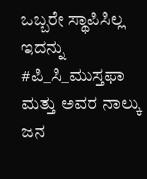ಒಬ್ಬರೇ ಸ್ಥಾಪಿಸಿಲ್ಲ ಇದನ್ನು #ಪಿ_ಸಿ_ಮುಸ್ತಫಾ  ಮತ್ತು ಅವರ ನಾಲ್ಕು ಜನ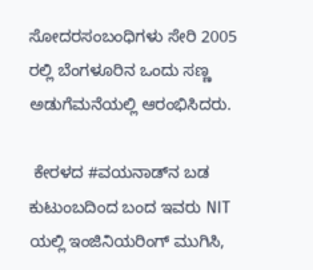ಸೋದರಸಂಬಂಧಿಗಳು ಸೇರಿ 2005 ರಲ್ಲಿ ಬೆಂಗಳೂರಿನ ಒಂದು ಸಣ್ಣ ಅಡುಗೆಮನೆಯಲ್ಲಿ ಆರಂಭಿಸಿದರು.

 ಕೇರಳದ #ವಯನಾಡ್‌ನ ಬಡ ಕುಟುಂಬದಿಂದ ಬಂದ ಇವರು NIT ಯಲ್ಲಿ ಇಂಜಿನಿಯರಿಂಗ್ ಮುಗಿಸಿ,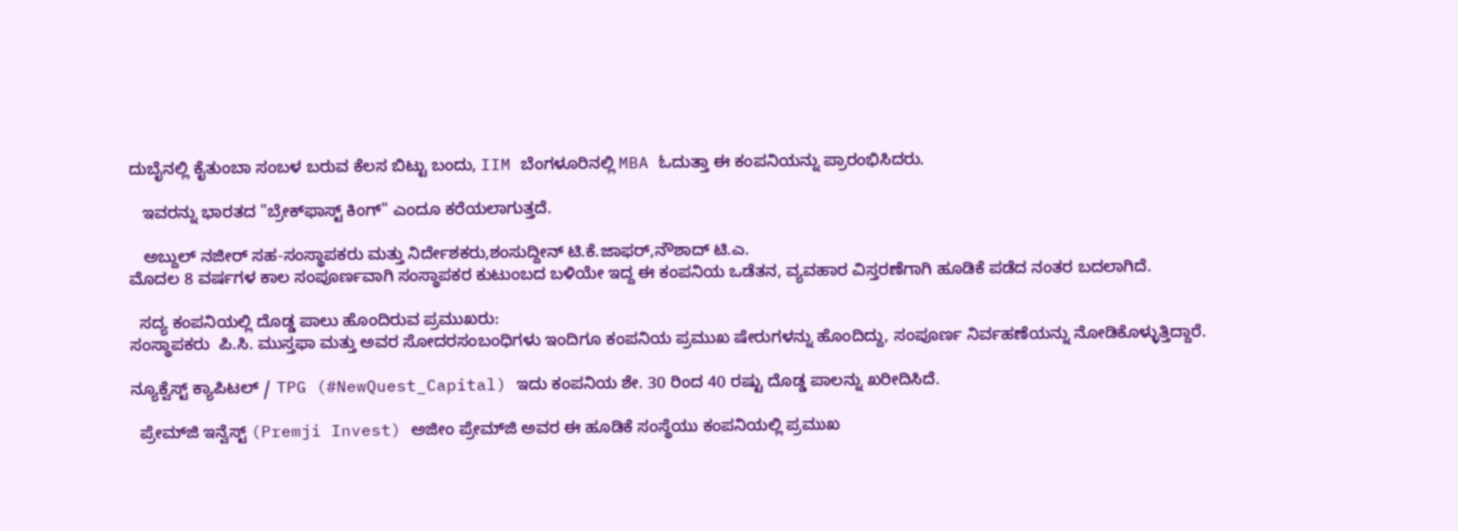ದುಬೈನಲ್ಲಿ ಕೈತುಂಬಾ ಸಂಬಳ ಬರುವ ಕೆಲಸ ಬಿಟ್ಟು ಬಂದು, IIM ಬೆಂಗಳೂರಿನಲ್ಲಿ MBA ಓದುತ್ತಾ ಈ ಕಂಪನಿಯನ್ನು ಪ್ರಾರಂಭಿಸಿದರು.

   ಇವರನ್ನು ಭಾರತದ "ಬ್ರೇಕ್‌ಫಾಸ್ಟ್ ಕಿಂಗ್" ಎಂದೂ ಕರೆಯಲಾಗುತ್ತದೆ.

   ಅಬ್ದುಲ್ ನಜೀರ್ ಸಹ-ಸಂಸ್ಥಾಪಕರು ಮತ್ತು ನಿರ್ದೇಶಕರು,ಶಂಸುದ್ದೀನ್ ಟಿ.ಕೆ.ಜಾಫರ್,ನೌಶಾದ್ ಟಿ.ಎ.
ಮೊದಲ 8 ವರ್ಷಗಳ ಕಾಲ ಸಂಪೂರ್ಣವಾಗಿ ಸಂಸ್ಥಾಪಕರ ಕುಟುಂಬದ ಬಳಿಯೇ ಇದ್ದ ಈ ಕಂಪನಿಯ ಒಡೆತನ, ವ್ಯವಹಾರ ವಿಸ್ತರಣೆಗಾಗಿ ಹೂಡಿಕೆ ಪಡೆದ ನಂತರ ಬದಲಾಗಿದೆ.

  ಸದ್ಯ ಕಂಪನಿಯಲ್ಲಿ ದೊಡ್ಡ ಪಾಲು ಹೊಂದಿರುವ ಪ್ರಮುಖರು:
ಸಂಸ್ಥಾಪಕರು  ಪಿ.ಸಿ. ಮುಸ್ತಫಾ ಮತ್ತು ಅವರ ಸೋದರಸಂಬಂಧಿಗಳು ಇಂದಿಗೂ ಕಂಪನಿಯ ಪ್ರಮುಖ ಷೇರುಗಳನ್ನು ಹೊಂದಿದ್ದು, ಸಂಪೂರ್ಣ ನಿರ್ವಹಣೆಯನ್ನು ನೋಡಿಕೊಳ್ಳುತ್ತಿದ್ದಾರೆ.

ನ್ಯೂಕ್ವೆಸ್ಟ್ ಕ್ಯಾಪಿಟಲ್ / TPG (#NewQuest_Capital) ಇದು ಕಂಪನಿಯ ಶೇ. 30 ರಿಂದ 40 ರಷ್ಟು ದೊಡ್ಡ ಪಾಲನ್ನು ಖರೀದಿಸಿದೆ.

  ಪ್ರೇಮ್‌ಜಿ ಇನ್ವೆಸ್ಟ್ (Premji Invest) ಅಜೀಂ ಪ್ರೇಮ್‌ಜಿ ಅವರ ಈ ಹೂಡಿಕೆ ಸಂಸ್ಥೆಯು ಕಂಪನಿಯಲ್ಲಿ ಪ್ರಮುಖ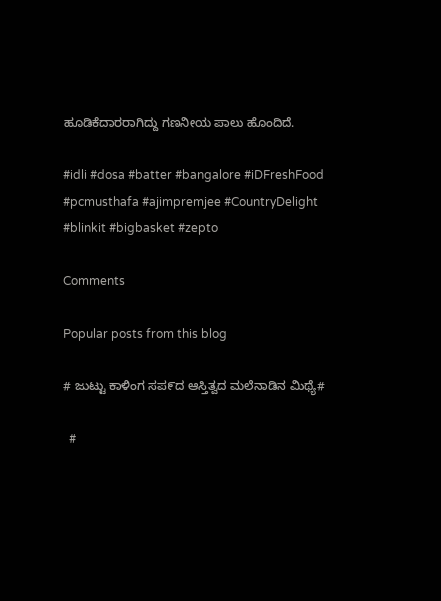ಹೂಡಿಕೆದಾರರಾಗಿದ್ದು ಗಣನೀಯ ಪಾಲು ಹೊಂದಿದೆ.

#idli #dosa #batter #bangalore #iDFreshFood
#pcmusthafa #ajimpremjee #CountryDelight
#blinkit #bigbasket #zepto

Comments

Popular posts from this blog

# ಜುಟ್ಟು ಕಾಳಿಂಗ ಸಪ೯ದ ಆಸ್ತಿತ್ವದ ಮಲೆನಾಡಿನ ಮಿಥ್ಯೆ#

  #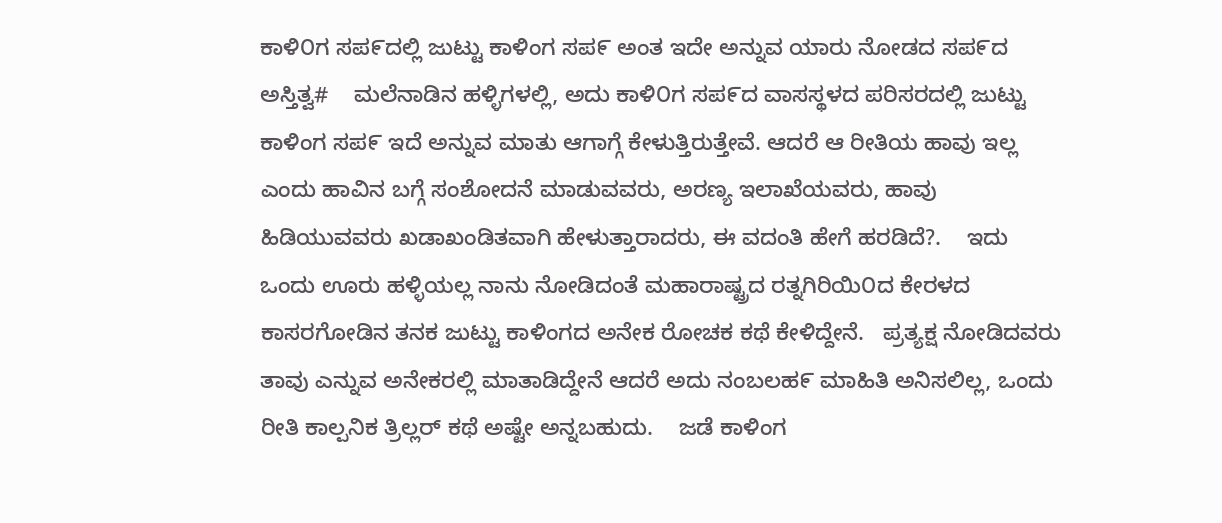ಕಾಳಿ೦ಗ ಸಪ೯ದಲ್ಲಿ ಜುಟ್ಟು ಕಾಳಿಂಗ ಸಪ೯ ಅಂತ ಇದೇ ಅನ್ನುವ ಯಾರು ನೋಡದ ಸಪ೯ದ ಅಸ್ತಿತ್ವ#    ಮಲೆನಾಡಿನ ಹಳ್ಳಿಗಳಲ್ಲಿ, ಅದು ಕಾಳಿ೦ಗ ಸಪ೯ದ ವಾಸಸ್ಥಳದ ಪರಿಸರದಲ್ಲಿ ಜುಟ್ಟು ಕಾಳಿಂಗ ಸಪ೯ ಇದೆ ಅನ್ನುವ ಮಾತು ಆಗಾಗ್ಗೆ ಕೇಳುತ್ತಿರುತ್ತೇವೆ. ಆದರೆ ಆ ರೀತಿಯ ಹಾವು ಇಲ್ಲ ಎಂದು ಹಾವಿನ ಬಗ್ಗೆ ಸಂಶೋದನೆ ಮಾಡುವವರು, ಅರಣ್ಯ ಇಲಾಖೆಯವರು, ಹಾವು ಹಿಡಿಯುವವರು ಖಡಾಖಂಡಿತವಾಗಿ ಹೇಳುತ್ತಾರಾದರು, ಈ ವದಂತಿ ಹೇಗೆ ಹರಡಿದೆ?.    ಇದು ಒಂದು ಊರು ಹಳ್ಳಿಯಲ್ಲ ನಾನು ನೋಡಿದಂತೆ ಮಹಾರಾಷ್ಟ್ರದ ರತ್ನಗಿರಿಯಿ೦ದ ಕೇರಳದ ಕಾಸರಗೋಡಿನ ತನಕ ಜುಟ್ಟು ಕಾಳಿಂಗದ ಅನೇಕ ರೋಚಕ ಕಥೆ ಕೇಳಿದ್ದೇನೆ.   ಪ್ರತ್ಯಕ್ಷ ನೋಡಿದವರು ತಾವು ಎನ್ನುವ ಅನೇಕರಲ್ಲಿ ಮಾತಾಡಿದ್ದೇನೆ ಆದರೆ ಅದು ನಂಬಲಹ೯ ಮಾಹಿತಿ ಅನಿಸಲಿಲ್ಲ, ಒಂದು ರೀತಿ ಕಾಲ್ಪನಿಕ ತ್ರಿಲ್ಲರ್ ಕಥೆ ಅಷ್ಟೇ ಅನ್ನಬಹುದು.    ಜಡೆ ಕಾಳಿಂಗ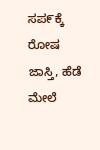ಸಪ೯ಕ್ಕೆ ರೋಷ ಜಾಸ್ತಿ, ಹೆಡೆ ಮೇಲೆ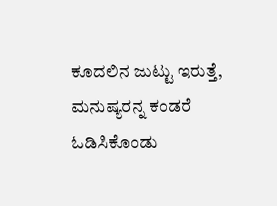ಕೂದಲಿನ ಜುಟ್ಟು ಇರುತ್ತೆ, ಮನುಷ್ಯರನ್ನ ಕಂಡರೆ ಓಡಿಸಿಕೊಂಡು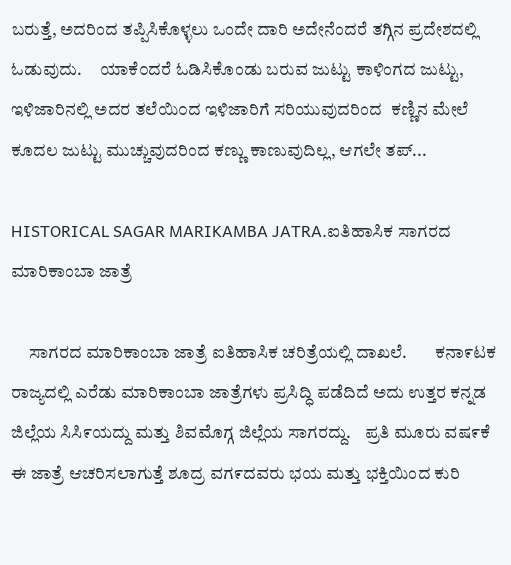ಬರುತ್ತೆ, ಅದರಿಂದ ತಪ್ಪಿಸಿಕೊಳ್ಳಲು ಒಂದೇ ದಾರಿ ಅದೇನೆಂದರೆ ತಗ್ಗಿನ ಪ್ರದೇಶದಲ್ಲಿ ಓಡುವುದು.     ಯಾಕೆ೦ದರೆ ಓಡಿಸಿಕೊಂಡು ಬರುವ ಜುಟ್ಟು ಕಾಳಿಂಗದ ಜುಟ್ಟು, ಇಳಿಜಾರಿನಲ್ಲಿ ಅದರ ತಲೆಯಿ೦ದ ಇಳಿಜಾರಿಗೆ ಸರಿಯುವುದರಿಂದ  ಕಣ್ಣಿನ ಮೇಲೆ ಕೂದಲ ಜುಟ್ಟು ಮುಚ್ಚುವುದರಿಂದ ಕಣ್ಣು ಕಾಣುವುದಿಲ್ಲ, ಆಗಲೇ ತಪ್...

HISTORICAL SAGAR MARIKAMBA JATRA.ಐತಿಹಾಸಿಕ ಸಾಗರದ ಮಾರಿಕಾಂಬಾ ಜಾತ್ರೆ

     ಸಾಗರದ ಮಾರಿಕಾಂಬಾ ಜಾತ್ರೆ ಐತಿಹಾಸಿಕ ಚರಿತ್ರೆಯಲ್ಲಿ ದಾಖಲೆ.        ಕನಾ೯ಟಕ ರಾಜ್ಯದಲ್ಲಿ ಎರೆಡು ಮಾರಿಕಾಂಬಾ ಜಾತ್ರೆಗಳು ಪ್ರಸಿದ್ಧಿ ಪಡೆದಿದೆ ಅದು ಉತ್ತರ ಕನ್ನಡ ಜಿಲ್ಲೆಯ ಸಿಸಿ೯ಯದ್ದು ಮತ್ತು ಶಿವಮೊಗ್ಗ ಜಿಲ್ಲೆಯ ಸಾಗರದ್ದು.    ಪ್ರತಿ ಮೂರು ವಷ೯ಕೆ ಈ ಜಾತ್ರೆ ಆಚರಿಸಲಾಗುತ್ತೆ ಶೂದ್ರ ವಗ೯ದವರು ಭಯ ಮತ್ತು ಭಕ್ತಿಯಿಂದ ಕುರಿ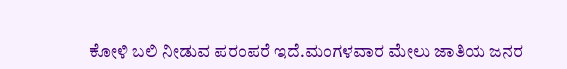ಕೋಳಿ ಬಲಿ ನೀಡುವ ಪರಂಪರೆ ಇದೆ.ಮಂಗಳವಾರ ಮೇಲು ಜಾತಿಯ ಜನರ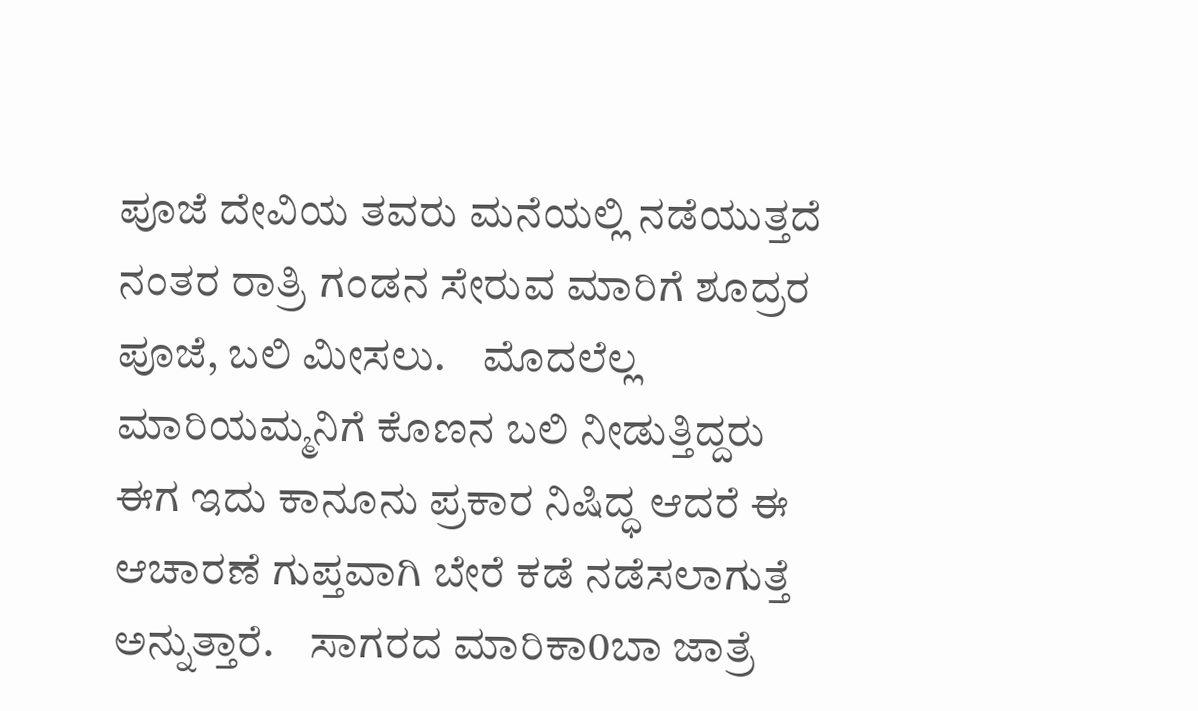ಪೂಜೆ ದೇವಿಯ ತವರು ಮನೆಯಲ್ಲಿ ನಡೆಯುತ್ತದೆ ನಂತರ ರಾತ್ರಿ ಗಂಡನ ಸೇರುವ ಮಾರಿಗೆ ಶೂದ್ರರ ಪೂಜೆ, ಬಲಿ ಮೀಸಲು.    ಮೊದಲೆಲ್ಲ ಮಾರಿಯಮ್ಮನಿಗೆ ಕೊಣನ ಬಲಿ ನೀಡುತ್ತಿದ್ದರು ಈಗ ಇದು ಕಾನೂನು ಪ್ರಕಾರ ನಿಷಿದ್ಧ ಆದರೆ ಈ ಆಚಾರಣೆ ಗುಪ್ತವಾಗಿ ಬೇರೆ ಕಡೆ ನಡೆಸಲಾಗುತ್ತೆ ಅನ್ನುತ್ತಾರೆ.    ಸಾಗರದ ಮಾರಿಕಾ0ಬಾ ಜಾತ್ರೆ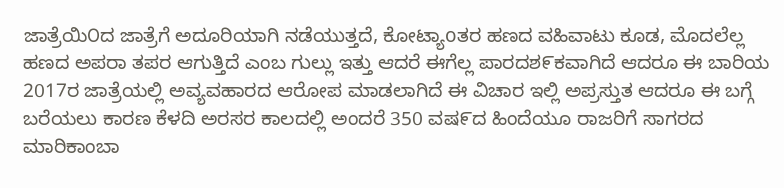ಜಾತ್ರೆಯಿ೦ದ ಜಾತ್ರೆಗೆ ಅದೂರಿಯಾಗಿ ನಡೆಯುತ್ತದೆ, ಕೋಟ್ಯಾoತರ ಹಣದ ವಹಿವಾಟು ಕೂಡ, ಮೊದಲೆಲ್ಲ ಹಣದ ಅಪರಾ ತಪರ ಆಗುತ್ತಿದೆ ಎಂಬ ಗುಲ್ಲು ಇತ್ತು ಆದರೆ ಈಗೆಲ್ಲ ಪಾರದಶ೯ಕವಾಗಿದೆ ಆದರೂ ಈ ಬಾರಿಯ 2017ರ ಜಾತ್ರೆಯಲ್ಲಿ ಅವ್ಯವಹಾರದ ಆರೋಪ ಮಾಡಲಾಗಿದೆ ಈ ವಿಚಾರ ಇಲ್ಲಿ ಅಪ್ರಸ್ತುತ ಆದರೂ ಈ ಬಗ್ಗೆ ಬರೆಯಲು ಕಾರಣ ಕೆಳದಿ ಅರಸರ ಕಾಲದಲ್ಲಿ ಅಂದರೆ 350 ವಷ೯ದ ಹಿಂದೆಯೂ ರಾಜರಿಗೆ ಸಾಗರದ ಮಾರಿಕಾಂಬಾ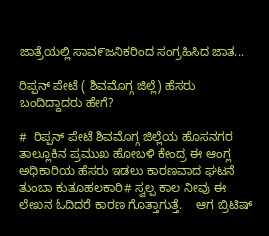ಜಾತ್ರೆಯಲ್ಲಿ ಸಾವ೯ಜನಿಕರಿಂದ ಸಂಗ್ರಹಿಸಿದ ಜಾತ...

ರಿಪ್ಪನ್ ಪೇಟೆ ( ಶಿವಮೊಗ್ಗ ಜಿಲ್ಲೆ) ಹೆಸರು ಬಂದಿದ್ದಾದರು ಹೇಗೆ?

#  ರಿಪ್ಪನ್ ಪೇಟೆ ಶಿವಮೊಗ್ಗ ಜಿಲ್ಲೆಯ ಹೊಸನಗರ ತಾಲ್ಲೂಕಿನ ಪ್ರಮುಖ ಹೋಬಳಿ ಕೇಂದ್ರ ಈ ಆಂಗ್ಲ ಅಧಿಕಾರಿಯ ಹೆಸರು ಇಡಲು ಕಾರಣವಾದ ಘಟನೆ ತುಂಬಾ ಕುತೂಹಲಕಾರಿ# ಸ್ವಲ್ಪ ಕಾಲ ನೀವು ಈ ಲೇಖನ ಓದಿದರೆ ಕಾರಣ ಗೊತ್ತಾಗುತ್ತೆ.    ಆಗ ಬ್ರಿಟಿಷ್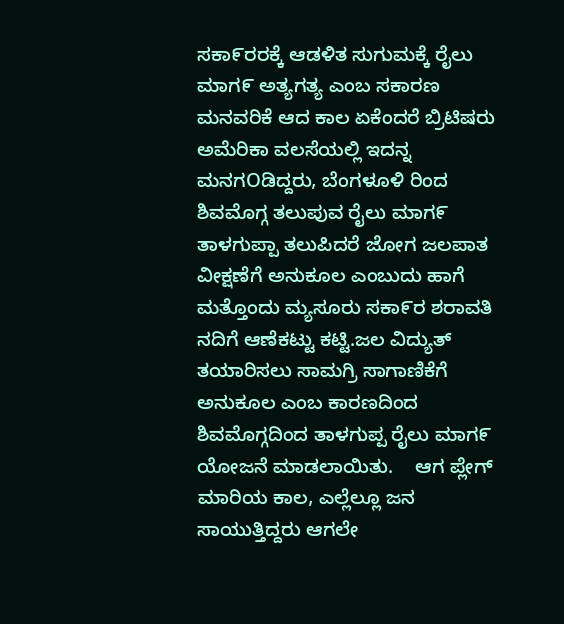ಸಕಾ೯ರರಕ್ಕೆ ಆಡಳಿತ ಸುಗುಮಕ್ಕೆ ರೈಲು ಮಾಗ೯ ಅತ್ಯಗತ್ಯ ಎಂಬ ಸಕಾರಣ ಮನವರಿಕೆ ಆದ ಕಾಲ ಏಕೆಂದರೆ ಬ್ರಿಟಿಷರು ಅಮೆರಿಕಾ ವಲಸೆಯಲ್ಲಿ ಇದನ್ನ ಮನಗOಡಿದ್ದರು, ಬೆಂಗಳೂಳಿ ರಿಂದ ಶಿವಮೊಗ್ಗ ತಲುಪುವ ರೈಲು ಮಾಗ೯ ತಾಳಗುಪ್ಪಾ ತಲುಪಿದರೆ ಜೋಗ ಜಲಪಾತ ವೀಕ್ಷಣೆಗೆ ಅನುಕೂಲ ಎಂಬುದು ಹಾಗೆ ಮತ್ತೊಂದು ಮ್ಯಸೂರು ಸಕಾ೯ರ ಶರಾವತಿ ನದಿಗೆ ಆಣೆಕಟ್ಟು ಕಟ್ಟಿ.ಜಲ ವಿದ್ಯುತ್ ತಯಾರಿಸಲು ಸಾಮಗ್ರಿ ಸಾಗಾಣಿಕೆಗೆ ಅನುಕೂಲ ಎಂಬ ಕಾರಣದಿಂದ ಶಿವಮೊಗ್ಗದಿಂದ ತಾಳಗುಪ್ಪ ರೈಲು ಮಾಗ೯ ಯೋಜನೆ ಮಾಡಲಾಯಿತು.    ಆಗ ಪ್ಲೇಗ್ ಮಾರಿಯ ಕಾಲ, ಎಲ್ಲೆಲ್ಲೂ ಜನ ಸಾಯುತ್ತಿದ್ದರು ಆಗಲೇ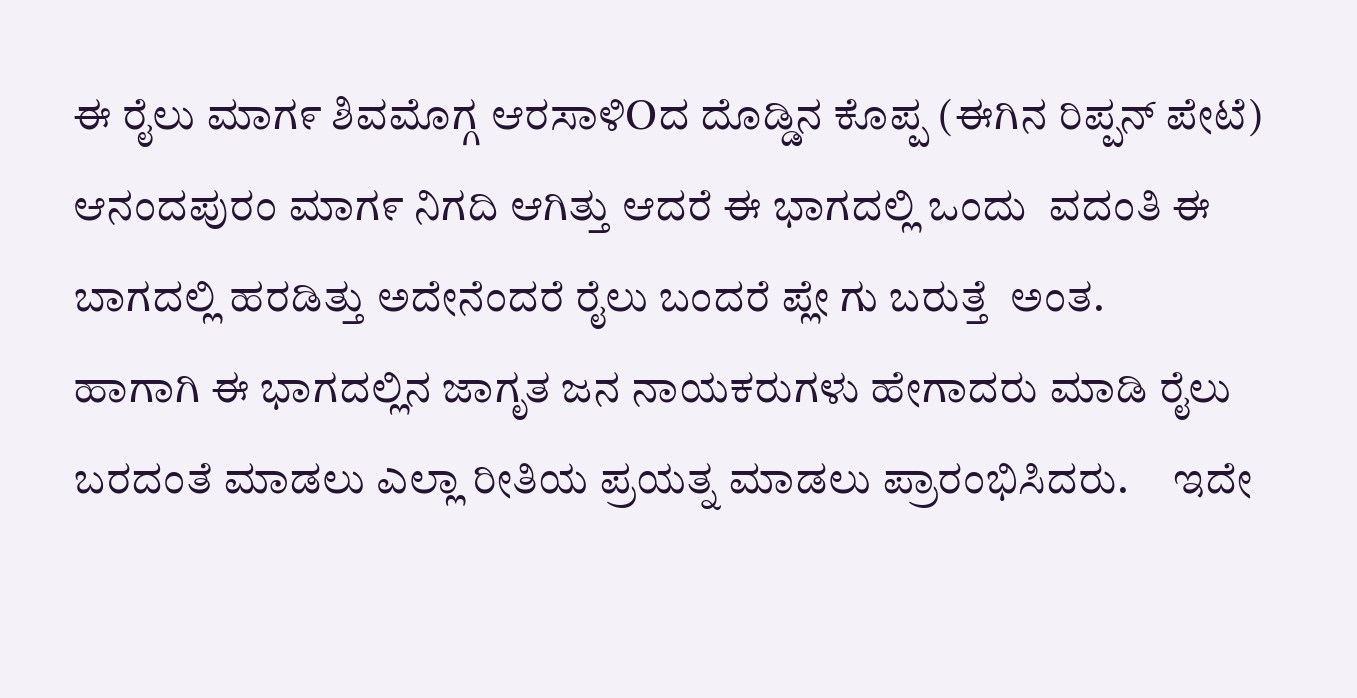ಈ ರೈಲು ಮಾಗ೯ ಶಿವಮೊಗ್ಗ ಆರಸಾಳಿOದ ದೊಡ್ಡಿನ ಕೊಪ್ಪ (ಈಗಿನ ರಿಪ್ಪನ್ ಪೇಟೆ) ಆನಂದಪುರಂ ಮಾಗ೯ ನಿಗದಿ ಆಗಿತ್ತು ಆದರೆ ಈ ಭಾಗದಲ್ಲಿ ಒಂದು  ವದಂತಿ ಈ ಬಾಗದಲ್ಲಿ ಹರಡಿತ್ತು ಅದೇನೆಂದರೆ ರೈಲು ಬಂದರೆ ಪ್ಲೇ ಗು ಬರುತ್ತೆ  ಅಂತ.    ಹಾಗಾಗಿ ಈ ಭಾಗದಲ್ಲಿನ ಜಾಗೃತ ಜನ ನಾಯಕರುಗಳು ಹೇಗಾದರು ಮಾಡಿ ರೈಲು ಬರದಂತೆ ಮಾಡಲು ಎಲ್ಲಾ ರೀತಿಯ ಪ್ರಯತ್ನ ಮಾಡಲು ಪ್ರಾರಂಭಿಸಿದರು.     ಇದೇ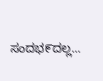ಸಂದಭ೯ದಲ್ಲ...